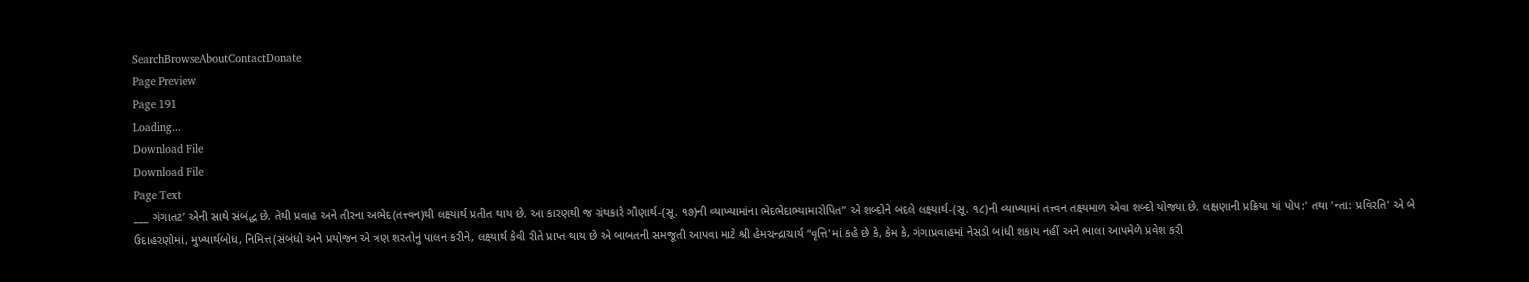SearchBrowseAboutContactDonate
Page Preview
Page 191
Loading...
Download File
Download File
Page Text
___ ગંગાતટ’ એની સાથે સંબંદ્ધ છે. તેથી પ્રવાહ અને તીરના અભેદ(તત્ત્વન)થી લક્ષ્યાર્થ પ્રતીત થાય છે. આ કારણથી જ ગ્રંથકારે ગૌણાર્થ-(સૂ. ૧૭)ની વ્યાખ્યામાંના ભેદભેદાભ્યામારોપિત” એ શબ્દોને બદલે લક્ષ્યાર્થ-(સૂ. ૧૮)ની વ્યાખ્યામાં તત્ત્વન તક્ષ્યમાળ એવા શબ્દો યોજ્યા છે. લક્ષણાની પ્રક્રિયા યાં પોપ:' તથા 'ન્તા: પ્રવિરતિ' એ બે ઉદાહરણોમાં, મુખ્યાર્થબોધ, નિમિત્ત(સંબંધો અને પ્રયોજન એ ત્રણ શરતોનું પાલન કરીને, લક્ષ્યાર્થ કેવી રીતે પ્રાપ્ત થાય છે એ બાબતની સમજૂતી આપવા માટે શ્રી હેમચન્દ્રાચાર્ય “વૃત્તિ'માં કહે છે કે, કેમ કે, ગંગાપ્રવાહમાં નેસડો બાંધી શકાય નહીં અને ભાલા આપમેળે પ્રવેશ કરી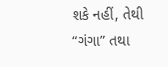શકે નહીં, તેથી “ગંગા” તથા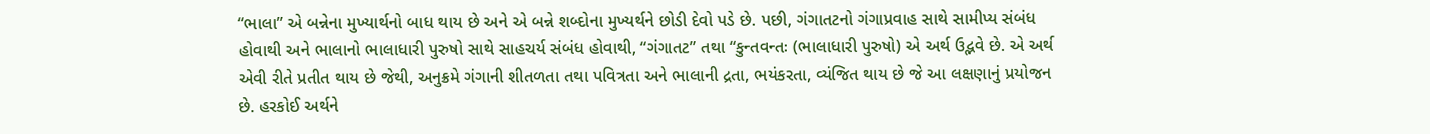“ભાલા” એ બન્નેના મુખ્યાર્થનો બાધ થાય છે અને એ બન્ને શબ્દોના મુખ્યર્થને છોડી દેવો પડે છે. પછી, ગંગાતટનો ગંગાપ્રવાહ સાથે સામીપ્ય સંબંધ હોવાથી અને ભાલાનો ભાલાધારી પુરુષો સાથે સાહચર્ય સંબંધ હોવાથી, “ગંગાતટ” તથા “કુન્તવન્તઃ (ભાલાધારી પુરુષો) એ અર્થ ઉદ્ભવે છે. એ અર્થ એવી રીતે પ્રતીત થાય છે જેથી, અનુક્રમે ગંગાની શીતળતા તથા પવિત્રતા અને ભાલાની દ્રતા, ભયંકરતા, વ્યંજિત થાય છે જે આ લક્ષણાનું પ્રયોજન છે. હરકોઈ અર્થને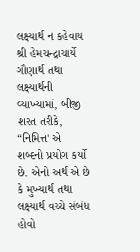લક્ષ્યાર્થ ન કહેવાય શ્રી હેમચન્દ્રાચાર્યે ગૌણાર્થ તથા લક્ષ્યાર્થની વ્યાખ્યામાં, બીજી શરત તરીકે, “નિમિત્ત' એ શબ્દનો પ્રયોગ કર્યો છે. એનો અર્થ એ છે કે મુખ્યાર્થ તથા લક્ષ્યાર્થ વચ્ચે સંબંધ હોવો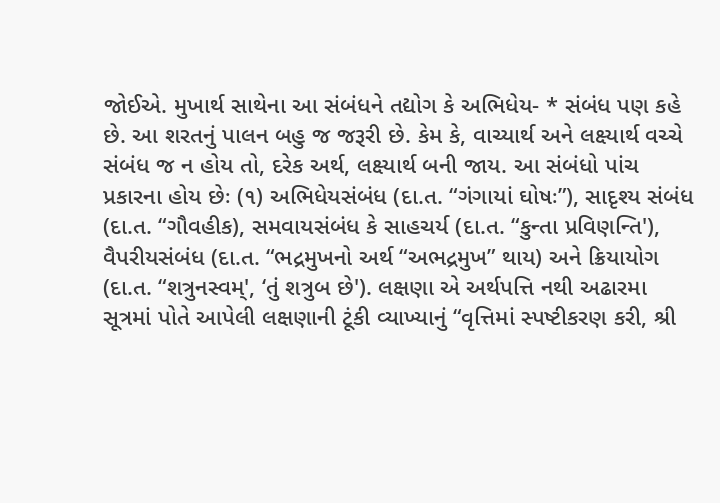જોઈએ. મુખાર્થ સાથેના આ સંબંધને તદ્યોગ કે અભિધેય- * સંબંધ પણ કહે છે. આ શરતનું પાલન બહુ જ જરૂરી છે. કેમ કે, વાચ્યાર્થ અને લક્ષ્યાર્થ વચ્ચે સંબંધ જ ન હોય તો, દરેક અર્થ, લક્ષ્યાર્થ બની જાય. આ સંબંધો પાંચ પ્રકારના હોય છેઃ (૧) અભિધેયસંબંધ (દા.ત. “ગંગાયાં ઘોષઃ”), સાદૃશ્ય સંબંધ (દા.ત. “ગૌવહીક), સમવાયસંબંધ કે સાહચર્ય (દા.ત. “કુન્તા પ્રવિણન્તિ'), વૈપરીયસંબંધ (દા.ત. “ભદ્રમુખનો અર્થ “અભદ્રમુખ” થાય) અને ક્રિયાયોગ (દા.ત. “શત્રુનસ્વમ્', ‘તું શત્રુબ છે'). લક્ષણા એ અર્થપત્તિ નથી અઢારમા સૂત્રમાં પોતે આપેલી લક્ષણાની ટૂંકી વ્યાખ્યાનું “વૃત્તિમાં સ્પષ્ટીકરણ કરી, શ્રી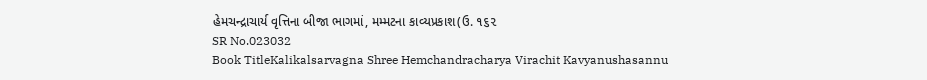હેમચન્દ્રાચાર્ય વૃત્તિના બીજા ભાગમાં, મમ્મટના કાવ્યપ્રકાશ(ઉ. ૧૬૨
SR No.023032
Book TitleKalikalsarvagna Shree Hemchandracharya Virachit Kavyanushasannu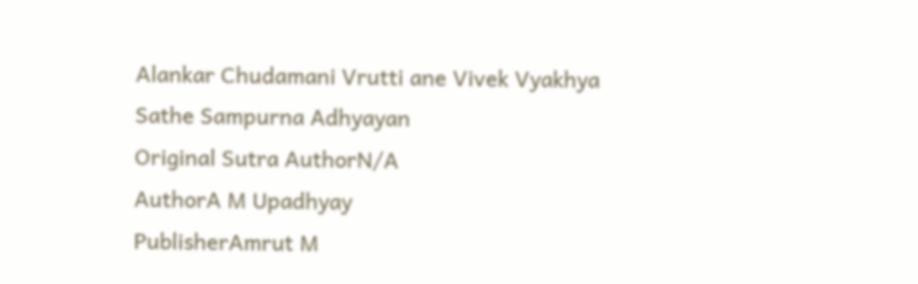Alankar Chudamani Vrutti ane Vivek Vyakhya Sathe Sampurna Adhyayan
Original Sutra AuthorN/A
AuthorA M Upadhyay
PublisherAmrut M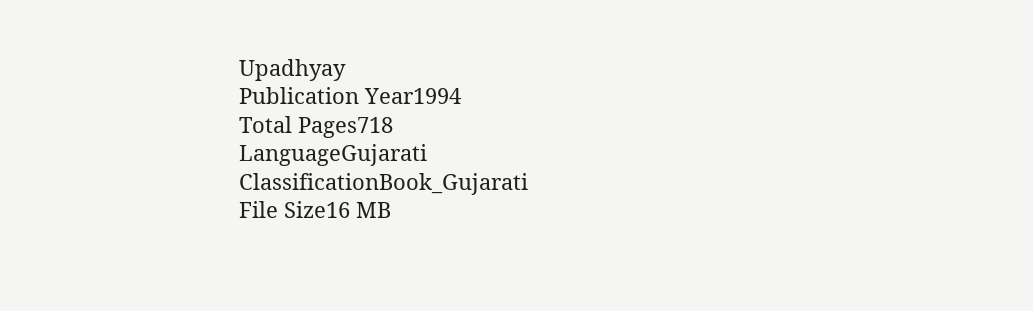Upadhyay
Publication Year1994
Total Pages718
LanguageGujarati
ClassificationBook_Gujarati
File Size16 MB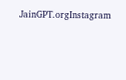JainGPT.orgInstagram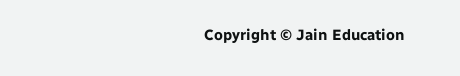Copyright © Jain Education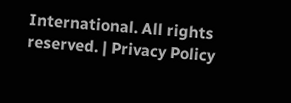International. All rights reserved. | Privacy Policy